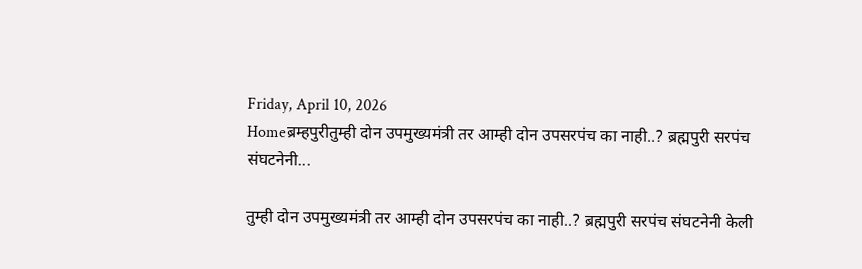Friday, April 10, 2026
Homeब्रम्हपुरीतुम्ही दोन उपमुख्यमंत्री तर आम्ही दोन उपसरपंच का नाही..? ब्रह्मपुरी सरपंच संघटनेनी...

तुम्ही दोन उपमुख्यमंत्री तर आम्ही दोन उपसरपंच का नाही..? ब्रह्मपुरी सरपंच संघटनेनी केली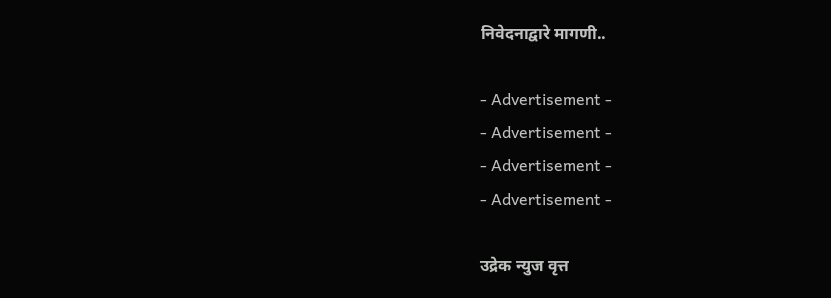निवेदनाद्वारे मागणी..

- Advertisement -
- Advertisement -
- Advertisement -
- Advertisement -

उद्रेक न्युज वृत्त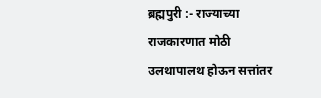ब्रह्मपुरी :- राज्याच्या राजकारणात मोठी उलथापालथ होऊन सत्तांतर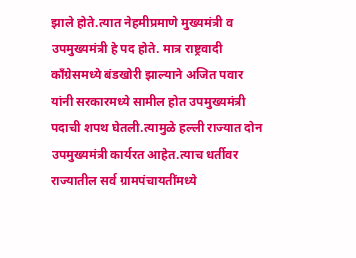झाले होते.त्यात नेहमीप्रमाणे मुख्यमंत्री व उपमुख्यमंत्री हे पद होते. मात्र राष्ट्रवादी काँग्रेसमध्ये बंडखोरी झाल्याने अजित पवार यांनी सरकारमध्ये सामील होत उपमुख्यमंत्री पदाची शपथ घेतली.त्यामुळे हल्ली राज्यात दोन उपमुख्यमंत्री कार्यरत आहेत.त्याच धर्तीवर राज्यातील सर्व ग्रामपंचायतींमध्ये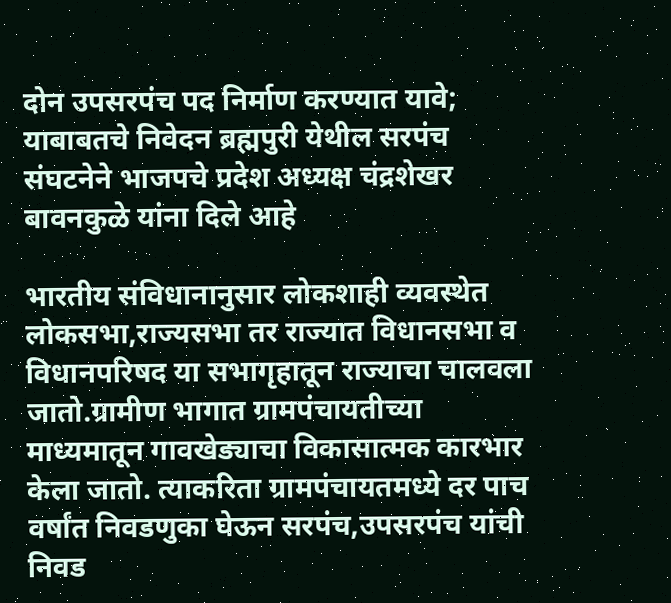दोन उपसरपंच पद निर्माण करण्यात यावे; याबाबतचे निवेदन ब्रह्मपुरी येथील सरपंच संघटनेने भाजपचे प्रदेश अध्यक्ष चंद्रशेखर बावनकुळे यांना दिले आहे

भारतीय संविधानानुसार लोकशाही व्यवस्थेत लोकसभा,राज्यसभा तर राज्यात विधानसभा व विधानपरिषद या सभागृहातून राज्याचा चालवला जातो.ग्रामीण भागात ग्रामपंचायतीच्या माध्यमातून गावखेड्याचा विकासात्मक कारभार केला जातो. त्याकरिता ग्रामपंचायतमध्ये दर पाच वर्षांत निवडणुका घेऊन सरपंच,उपसरपंच यांची निवड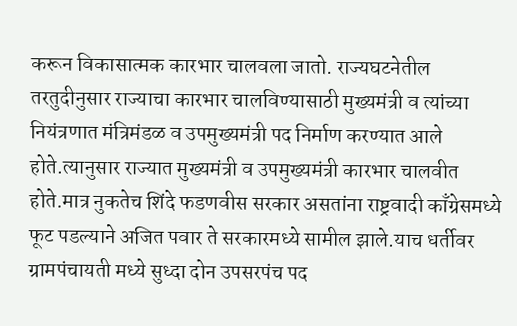करून विकासात्मक कारभार चालवला जातो. राज्यघटनेतील तरतुदीनुसार राज्याचा कारभार चालविण्यासाठी मुख्यमंत्री व त्यांच्या नियंत्रणात मंत्रिमंडळ व उपमुख्यमंत्री पद निर्माण करण्यात आले होते.त्यानुसार राज्यात मुख्यमंत्री व उपमुख्यमंत्री कारभार चालवीत होते.मात्र नुकतेच शिंदे फडणवीस सरकार असतांना राष्ट्रवादी काँग्रेसमध्ये फूट पडल्याने अजित पवार ते सरकारमध्ये सामील झाले.याच धर्तीवर ग्रामपंचायती मध्ये सुध्दा दोन उपसरपंच पद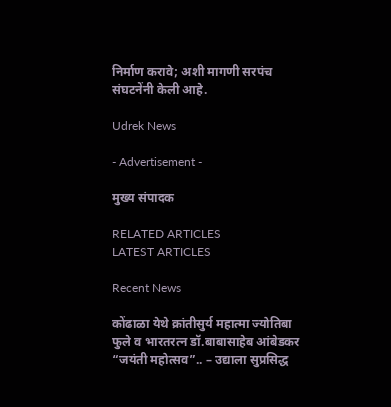निर्माण करावे; अशी मागणी सरपंच संघटनेंनी केली आहे.

Udrek News

- Advertisement -

मुख्य संपादक

RELATED ARTICLES
LATEST ARTICLES

Recent News

कोंढाळा येथे क्रांतीसुर्य महात्मा ज्योतिबा फुले व भारतरत्न डॉ.बाबासाहेब आंबेडकर “जयंती महोत्सव”.. – उद्याला सुप्रसिद्ध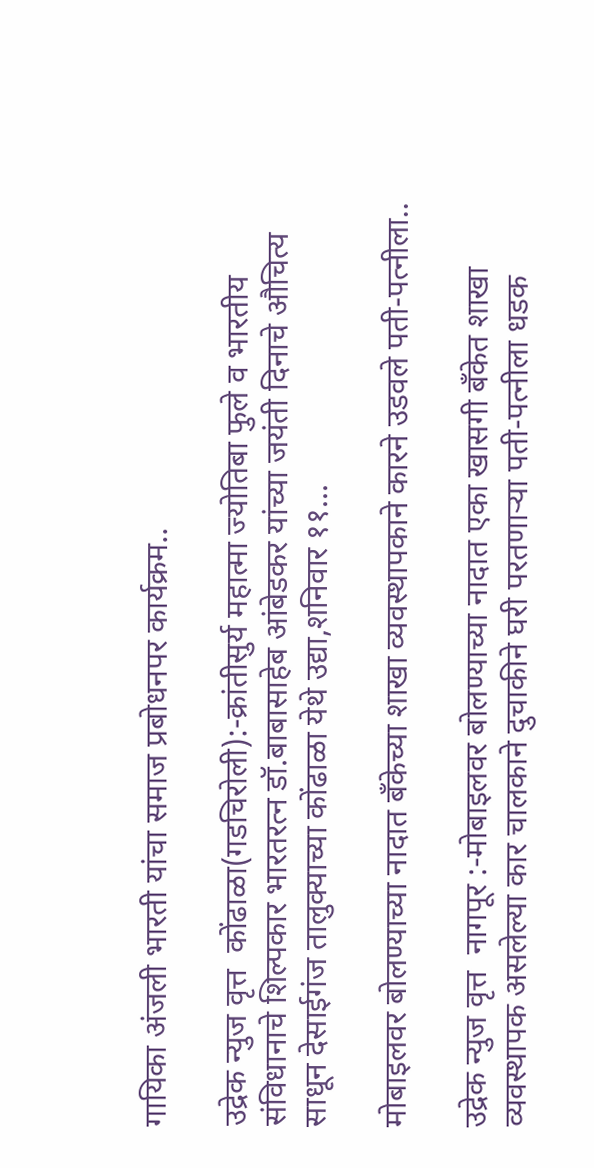गायिका अंजली भारती यांचा समाज प्रबोधनपर कार्यक्रम..

उद्रेक न्युज वृत्त  कोंढाळा(गडचिरोली):-क्रांतीसुर्य महात्मा ज्योतिबा फुले व भारतीय संविधानाचे शिल्पकार भारतरत्न डॉ.बाबासाहेब आंबेडकर यांच्या जयंती दिनाचे औचित्य साधून देसाईगंज तालुक्याच्या कोंढाळा येथे उद्या,शनिवार ११...

मोबाइलवर बोलण्याच्या नादात बँकेच्या शाखा व्यवस्थापकाने कारने उडवले पती-पत्नीला..

उद्रेक न्युज वृत्त  नागपूर :-मोबाइलवर बोलण्याच्या नादात एका खासगी बँकेत शाखा व्यवस्थापक असलेल्या कार चालकाने दुचाकीने घरी परतणाऱ्या पती-पत्नीला धडक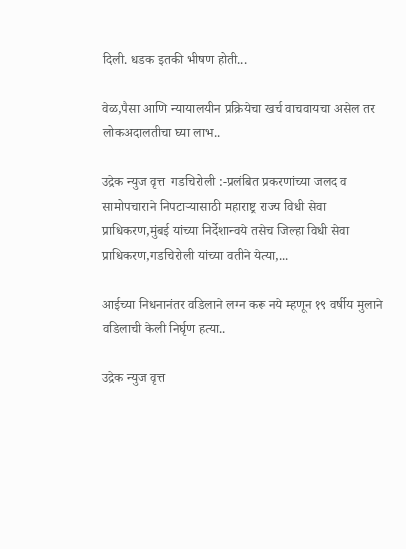दिली. धडक इतकी भीषण होती...

वेळ,पैसा आणि न्यायालयीन प्रक्रियेचा खर्च वाचवायचा असेल तर लोकअदालतीचा घ्या लाभ..

उद्रेक न्युज वृत्त  गडचिरोली :-प्रलंबित प्रकरणांच्या जलद व सामोपचाराने निपटाऱ्यासाठी महाराष्ट्र राज्य विधी सेवा प्राधिकरण,मुंबई यांच्या निर्देशान्वये तसेच जिल्हा विधी सेवा प्राधिकरण,गडचिरोली यांच्या वतीने येत्या,...

आईच्या निधनानंतर वडिलाने लग्न करू नये म्हणून १९ वर्षीय मुलाने वडिलाची केली निर्घृण हत्या..

उद्रेक न्युज वृत्त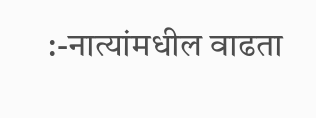:-नात्यांमधील वाढता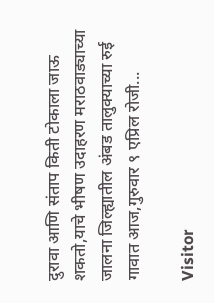दुरावा आणि संताप किती टोकाला जाऊ शकतो,याचे भीषण उदाहरण मराठवाड्याच्या जालना जिल्ह्यातील अंबड तालुक्याच्या रुई गावात आज,गुरुवार ९ एप्रिल रोजी...

Visitor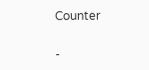Counter

-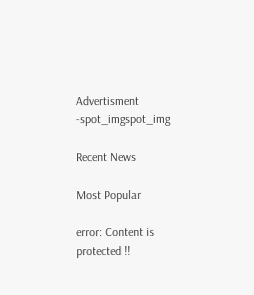Advertisment -spot_imgspot_img

Recent News

Most Popular

error: Content is protected !!